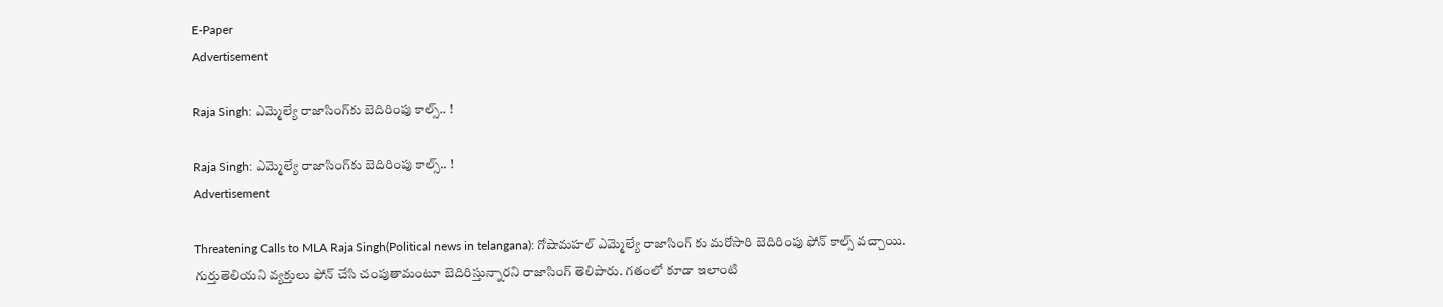E-Paper
Advertisement

Raja Singh: ఎమ్మెల్యే రాజాసింగ్‌కు బెదిరింపు కాల్స్.. !

Raja Singh: ఎమ్మెల్యే రాజాసింగ్‌కు బెదిరింపు కాల్స్.. !
Advertisement

Threatening Calls to MLA Raja Singh(Political news in telangana): గోషామహల్ ఎమ్మెల్యే రాజాసింగ్ కు మరోసారి బెదిరింపు ఫోన్ కాల్స్ వచ్చాయి. గుర్తుతెలియని వ్యక్తులు ఫోన్ చేసి చంపుతామంటూ బెదిరిస్తున్నారని రాజాసింగ్ తెలిపారు. గతంలో కూడా ఇలాంటి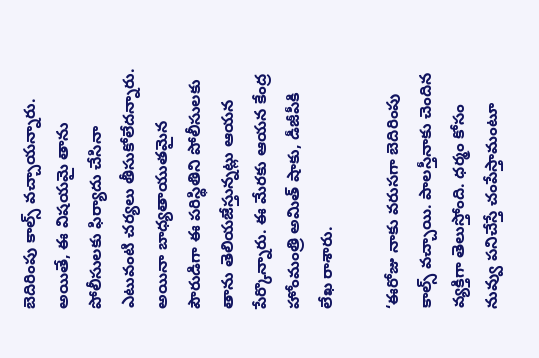బెదిరింపు కాల్స్ వచ్చాయన్నారు. అయితే, ఈ విషయమై తాను పోలీసులకు ఫిర్యాదు చేసినా ఎటువంటి చర్యలు తీసుకోలేదన్నారు. అయినా బాధ్యతాయుతమైన పౌరుడిగా ఈ పరిస్థితిని పోలీసులకు తాను తెలియజేస్తున్నట్లు ఆయన పేర్కొన్నారు. ఈ మేరకు ఆయన కేంద్ర హోంమంత్రి అమిత్ షాకు, డీజీపీకి లేఖ రాశారు.

‘ఈరోజు నాకు వరుసగా బెదిరింపు కాల్స్ వచ్చాయి. పాలస్తీనాకు చెందిన వ్యక్తిగా తెలుస్తోంది. ధర్మం కోసం నువ్వు పనిచేస్తే చంపేస్తామంటూ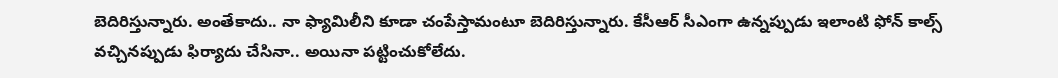బెదిరిస్తున్నారు. అంతేకాదు.. నా ఫ్యామిలీని కూడా చంపేస్తామంటూ బెదిరిస్తున్నారు. కేసీఆర్ సీఎంగా ఉన్నప్పుడు ఇలాంటి ఫోన్ కాల్స్ వచ్చినప్పుడు ఫిర్యాదు చేసినా.. అయినా పట్టించుకోలేదు.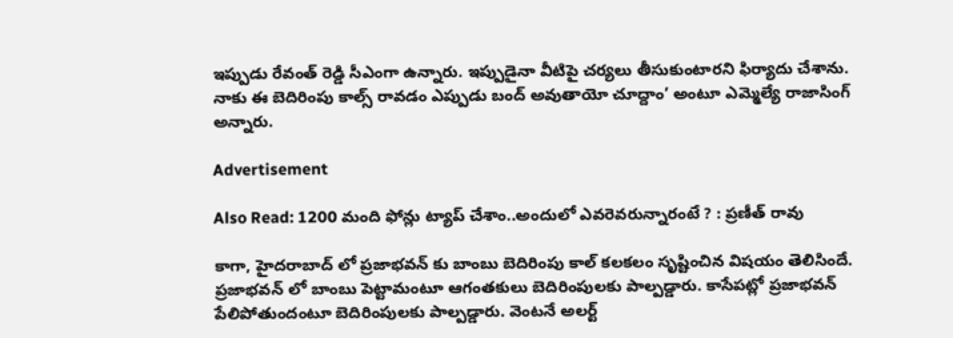ఇప్పుడు రేవంత్ రెడ్డి సీఎంగా ఉన్నారు. ఇప్పుడైనా వీటిపై చర్యలు తీసుకుంటారని ఫిర్యాదు చేశాను. నాకు ఈ బెదిరింపు కాల్స్ రావడం ఎప్పుడు బంద్ అవుతాయో చూద్దాం’ అంటూ ఎమ్మెల్యే రాజాసింగ్ అన్నారు.

Advertisement

Also Read: 1200 మంది ఫోన్లు ట్యాప్ చేశాం..అందులో ఎవరెవరున్నారంటే ? : ప్రణీత్ రావు

కాగా, హైదరాబాద్ లో ప్రజాభవన్ కు బాంబు బెదిరింపు కాల్ కలకలం సృష్టించిన విషయం తెలిసిందే. ప్రజాభవన్ లో బాంబు పెట్టామంటూ ఆగంతకులు బెదిరింపులకు పాల్పడ్డారు. కాసేపట్లో ప్రజాభవన్ పేలిపోతుందంటూ బెదిరింపులకు పాల్పడ్డారు. వెంటనే అలర్ట్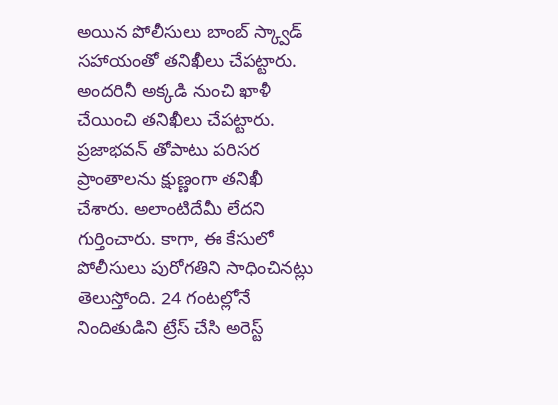అయిన పోలీసులు బాంబ్ స్క్వాడ్ సహాయంతో తనిఖీలు చేపట్టారు. అందరినీ అక్కడి నుంచి ఖాళీ చేయించి తనిఖీలు చేపట్టారు. ప్రజాభవన్ తోపాటు పరిసర ప్రాంతాలను క్షుణ్ణంగా తనిఖీ చేశారు. అలాంటిదేమీ లేదని గుర్తించారు. కాగా, ఈ కేసులో పోలీసులు పురోగతిని సాధించినట్లు తెలుస్తోంది. 24 గంటల్లోనే నిందితుడిని ట్రేస్ చేసి అరెస్ట్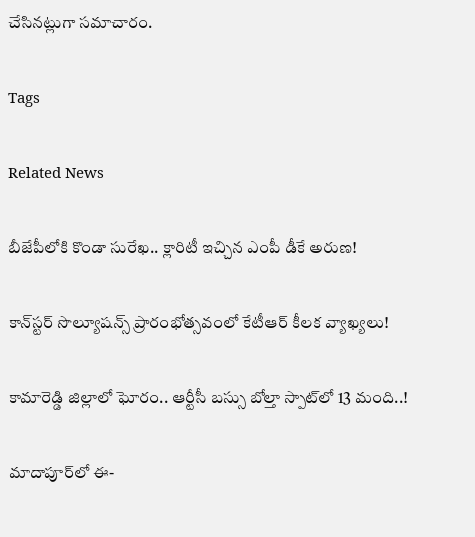చేసినట్లుగా సమాచారం.

Tags

Related News

బీజేపీలోకి కొండా సురేఖ.. క్లారిటీ ఇచ్చిన ఎంపీ డీకే అరుణ!

కాన్‌స్టర్ సొల్యూషన్స్ ప్రారంభోత్సవంలో కేటీఆర్ కీలక వ్యాఖ్యలు!

కామారెడ్డి జిల్లాలో ఘోరం.. ఆర్టీసీ బస్సు బోల్తా స్పాట్‌లో 13 మంది..!

మాదాపూర్‌లో ఈ-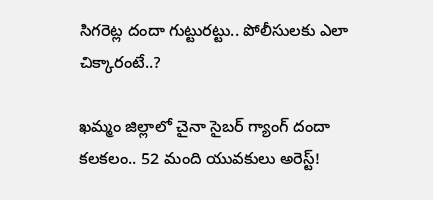సిగరెట్ల దందా గుట్టురట్టు.. పోలీసులకు ఎలా చిక్కారంటే..?

ఖమ్మం జిల్లాలో చైనా సైబర్ గ్యాంగ్ దందా కలకలం.. 52 మంది యువకులు అరెస్ట్!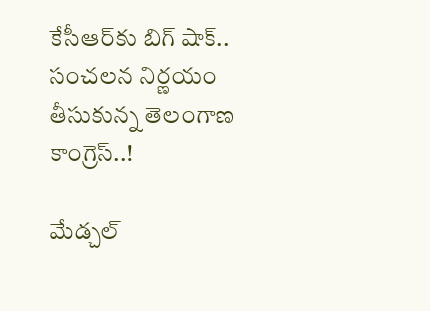కేసీఆర్‌కు బిగ్ షాక్.. సంచలన నిర్ణయం తీసుకున్న తెలంగాణ కాంగ్రెస్..!

మేడ్చల్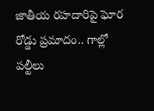జాతీయ రహదారిపై ఘోర రోడ్డు ప్రమాదం.. గాల్లో పల్టీలు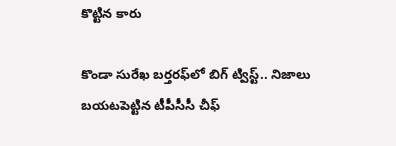కొట్టిన కారు

కొండా సురేఖ బర్తరఫ్‌లో బిగ్ ట్విస్ట్.. నిజాలు బయటపెట్టిన టీపీసీసీ చీఫ్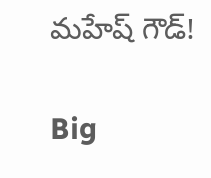మహేష్ గౌడ్!

Big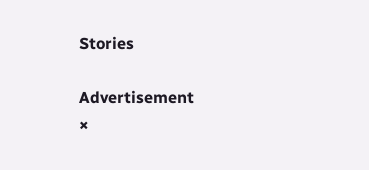Stories

Advertisement
×